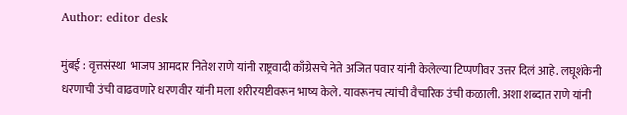Author: editor desk

मुंबई : वृत्तसंस्था  भाजप आमदार नितेश राणे यांनी राष्ट्रवादी काँग्रेसचे नेते अजित पवार यांनी केलेल्या टिप्पणीवर उत्तर दिलं आहे. लघूशंकेनी धरणाची उंची वाढवणारे धरणवीर यांनी मला शरीरयष्टीवरून भाष्य केले. यावरूनच त्यांची वैचारिक उंची कळाली. अशा शब्दात राणे यांनी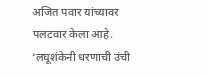अजित पवार यांच्यावर पलटवार केला आहे. ‘लघूशंकेनी धरणाची उंची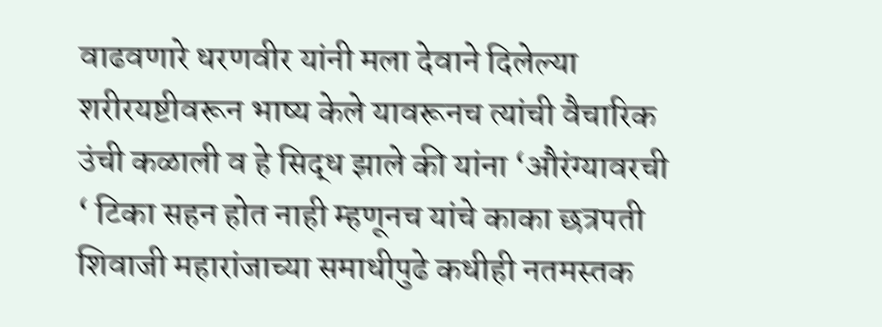वाढवणारे धरणवीर यांनी मला देवाने दिलेल्या शरीरयष्टीवरून भाष्य केले यावरूनच त्यांची वैचारिक उंची कळाली व हे सिद्ध झाले की यांना ‘औरंग्यावरची ‘ टिका सहन होत नाही म्हणूनच यांचे काका छत्रपती शिवाजी महारांजाच्या समाधीपुढे कधीही नतमस्तक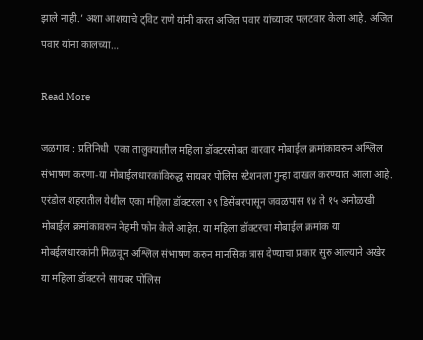झाले नाही.’ अशा आशयाचे ट्विट राणे यांनी करत अजित पवार यांच्यावर पलटवार केला आहे. अजित पवार यांना कालच्या…

Read More

जळगाव : प्रतिनिधी  एका तालुक्यातील महिला डॉक्टरसोबत वारवार मोबाईल क्रमांकावरुन अश्लिल संभाषण करणा-या मोबाईलधारकांविरुद्ध सायबर पोलिस स्टेशनला गुन्हा दाखल करण्यात आला आहे. एरंडोल शहरातील येथील एका महिला डॉक्टरला २९ डिसेंबरपासून जवळपास १४ ते १५ अनोळखी मोबाईल क्रमांकावरुन नेहमी फोन केले आहेत. या महिला डॉक्टरचा मोबाईल क्रमांक या मोबईलधारकांनी मिळवून अश्लिल संभाषण करुन मानसिक त्रास देण्याचा प्रकार सुरु आल्याने अखेर या महिला डॉक्टरने सायबर पोलिस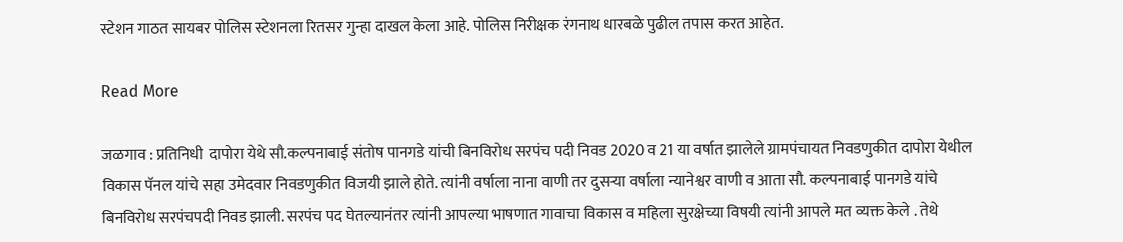स्टेशन गाठत सायबर पोलिस स्टेशनला रितसर गुन्हा दाखल केला आहे. पोलिस निरीक्षक रंगनाथ धारबळे पुढील तपास करत आहेत.

Read More

जळगाव : प्रतिनिधी  दापोरा येथे सौ.कल्पनाबाई संतोष पानगडे यांची बिनविरोध सरपंच पदी निवड 2020 व 21 या वर्षात झालेले ग्रामपंचायत निवडणुकीत दापोरा येथील विकास पॅनल यांचे सहा उमेदवार निवडणुकीत विजयी झाले होते. त्यांनी वर्षाला नाना वाणी तर दुसऱ्या वर्षाला न्यानेश्वर वाणी व आता सौ. कल्पनाबाई पानगडे यांचे बिनविरोध सरपंचपदी निवड झाली. सरपंच पद घेतल्यानंतर त्यांनी आपल्या भाषणात गावाचा विकास व महिला सुरक्षेच्या विषयी त्यांनी आपले मत व्यक्त केले . तेथे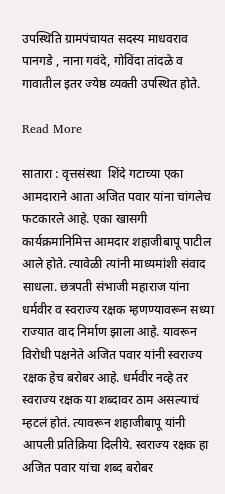उपस्थिति ग्रामपंचायत सदस्य माधवराव पानगडे , नाना गवंदे, गोविंदा तांदळे व गावातील इतर ज्येष्ठ व्यक्ती उपस्थित होते.

Read More

सातारा : वृत्तसंस्था  शिंदे गटाच्या एका आमदाराने आता अजित पवार यांना चांगलेच फटकारले आहे. एका खासगी कार्यक्रमानिमित्त आमदार शहाजीबापू पाटील आले होते. त्यावेळी त्यांनी माध्यमांशी संवाद साधला. छत्रपती संभाजी महाराज यांना धर्मवीर व स्वराज्य रक्षक म्हणण्यावरून सध्या राज्यात वाद निर्माण झाला आहे. यावरून विरोधी पक्षनेते अजित पवार यांनी स्वराज्य रक्षक हेच बरोबर आहे. धर्मवीर नव्हे तर स्वराज्य रक्षक या शब्दावर ठाम असल्याचं म्हटलं होतं. त्यावरून शहाजीबापू यांनी आपली प्रतिक्रिया दिलीये. स्वराज्य रक्षक हा अजित पवार यांचा शब्द बरोबर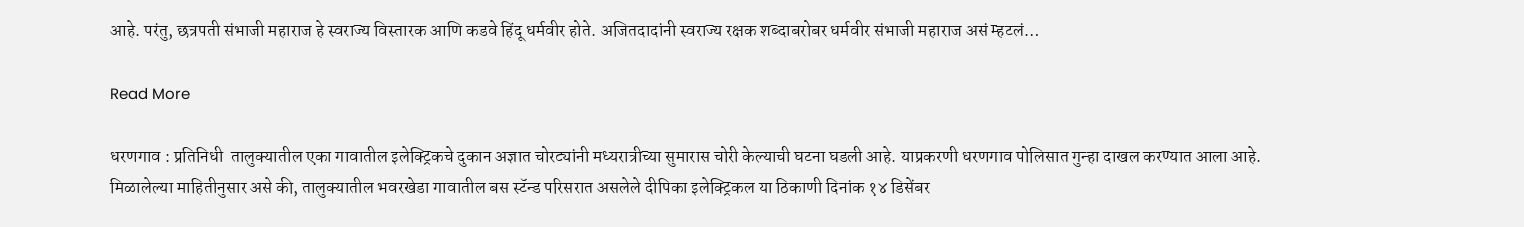आहे. परंतु, छत्रपती संभाजी महाराज हे स्वराज्य विस्तारक आणि कडवे हिंदू धर्मवीर होते. अजितदादांनी स्वराज्य रक्षक शब्दाबरोबर धर्मवीर संभाजी महाराज असं म्हटलं…

Read More

धरणगाव : प्रतिनिधी  तालुक्यातील एका गावातील इलेक्ट्रिकचे दुकान अज्ञात चोरट्यांनी मध्यरात्रीच्या सुमारास चोरी केल्याची घटना घडली आहे. याप्रकरणी धरणगाव पोलिसात गुन्हा दाखल करण्यात आला आहे. मिळालेल्या माहितीनुसार असे की, तालुक्यातील भवरखेडा गावातील बस स्टॅन्ड परिसरात असलेले दीपिका इलेक्ट्रिकल या ठिकाणी दिनांक १४ डिसेंबर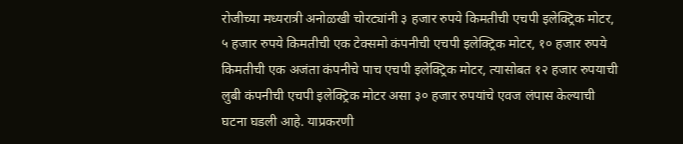रोजीच्या मध्यरात्री अनोळखी चोरट्यांनी ३ हजार रुपये किमतीची एचपी इलेक्ट्रिक मोटर, ५ हजार रुपये किमतीची एक टेक्समो कंपनीची एचपी इलेक्ट्रिक मोटर, १० हजार रुपये किमतीची एक अजंता कंपनीचे पाच एचपी इलेक्ट्रिक मोटर, त्यासोबत १२ हजार रुपयाची लुबी कंपनीची एचपी इलेक्ट्रिक मोटर असा ३० हजार रुपयांचे एवज लंपास केल्याची घटना घडली आहे. याप्रकरणी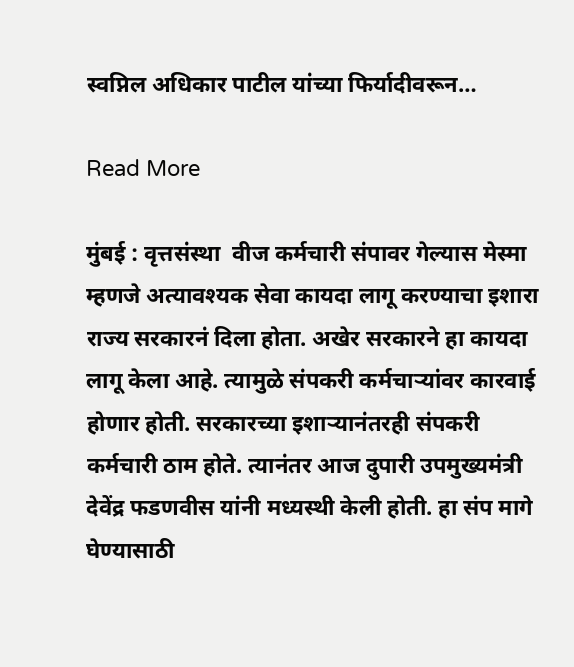स्वप्निल अधिकार पाटील यांच्या फिर्यादीवरून…

Read More

मुंबई : वृत्तसंस्था  वीज कर्मचारी संपावर गेल्यास मेस्मा म्हणजे अत्यावश्यक सेवा कायदा लागू करण्याचा इशारा राज्य सरकारनं दिला होता. अखेर सरकारने हा कायदा लागू केला आहे. त्यामुळे संपकरी कर्मचाऱ्यांवर कारवाई होणार होती. सरकारच्या इशाऱ्यानंतरही संपकरी कर्मचारी ठाम होते. त्यानंतर आज दुपारी उपमुख्यमंत्री देवेंद्र फडणवीस यांनी मध्यस्थी केली होती. हा संप मागे घेण्यासाठी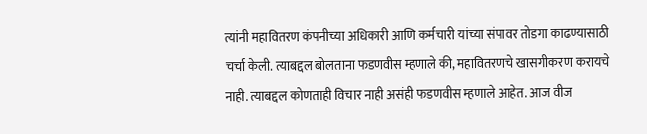त्यांनी महावितरण कंपनीच्या अधिकारी आणि कर्मचारी यांच्या संपावर तोडगा काढण्यासाठी चर्चा केली. त्याबद्दल बोलताना फडणवीस म्हणाले की, महावितरणचे खासगीकरण करायचे नाही. त्याबद्दल कोणताही विचार नाही असंही फडणवीस म्हणाले आहेत. आज वीज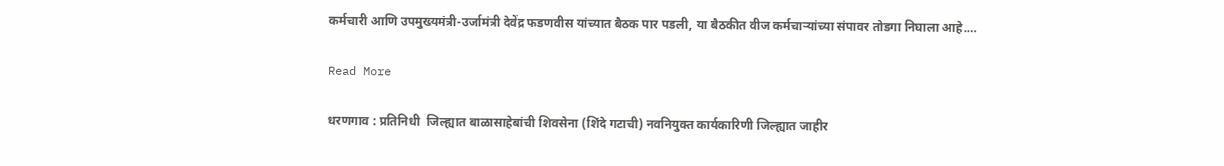कर्मचारी आणि उपमुख्यमंत्री-उर्जामंत्री देवेंद्र फडणवीस यांच्यात बैठक पार पडली, या बैठकीत वीज कर्मचाऱ्यांच्या संपावर तोडगा निघाला आहे.…

Read More

धरणगाव : प्रतिनिधी  जिल्ह्यात बाळासाहेबांची शिवसेना (शिंदे गटाची) नवनियुक्त कार्यकारिणी जिल्ह्यात जाहीर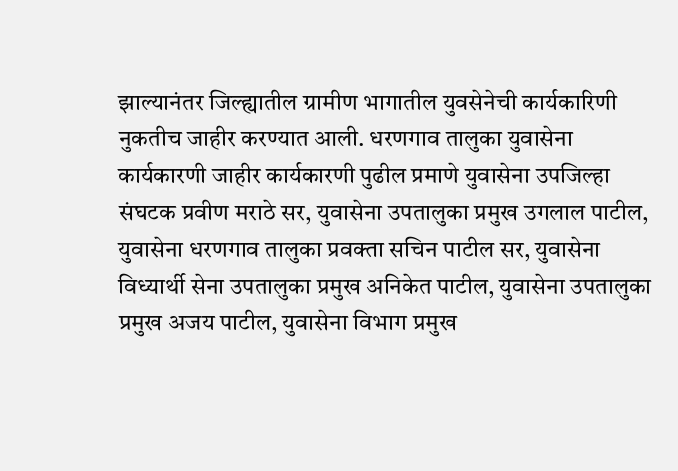झाल्यानंतर जिल्ह्यातील ग्रामीण भागातील युवसेनेची कार्यकारिणी नुकतीच जाहीर करण्यात आली. धरणगाव तालुका युवासेना कार्यकारणी जाहीर कार्यकारणी पुढील प्रमाणे युवासेना उपजिल्हा संघटक प्रवीण मराठे सर, युवासेना उपतालुका प्रमुख उगलाल पाटील, युवासेना धरणगाव तालुका प्रवक्ता सचिन पाटील सर, युवासेना विध्यार्थी सेना उपतालुका प्रमुख अनिकेत पाटील, युवासेना उपतालुका प्रमुख अजय पाटील, युवासेना विभाग प्रमुख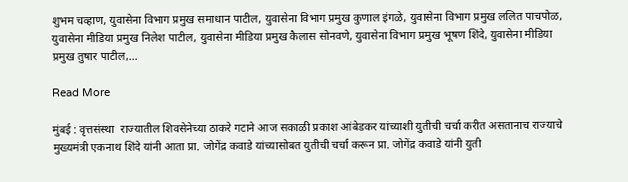शुभम चव्हाण, युवासेना विभाग प्रमुख समाधान पाटील, युवासेना विभाग प्रमुख कुणाल इंगळे, युवासेना विभाग प्रमुख ललित पाचपोळ, युवासेना मीडिया प्रमुख निलेश पाटील, युवासेना मीडिया प्रमुख कैलास सोनवणे, युवासेना विभाग प्रमुख भूषण शिंदे, युवासेना मीडिया प्रमुख तुषार पाटील,…

Read More

मुंबई : वृत्तसंस्था  राज्यातील शिवसेनेच्या ठाकरे गटाने आज सकाळी प्रकाश आंबेडकर यांच्याशी युतीची चर्चा करीत असतानाच राज्याचे मुख्यमंत्री एकनाथ शिंदे यांनी आता प्रा. जोगेंद्र कवाडे यांच्यासोबत युतीची चर्चा करून प्रा. जोगेंद्र कवाडे यांनी युती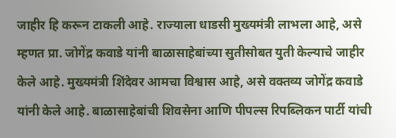जाहीर हि करून टाकली आहे. राज्याला धाडसी मुख्यमंत्री लाभला आहे, असे म्हणत प्रा. जोगेंद्र कवाडे यांनी बाळासाहेबांच्या सुतीसोबत युती केल्याचे जाहीर केले आहे. मुख्यमंत्री शिंदेवर आमचा विश्वास आहे, असे वक्तव्य जोगेंद्र कवाडे यांनी केले आहे. बाळासाहेबांची शिवसेना आणि पीपल्स रिपब्लिकन पार्टी यांची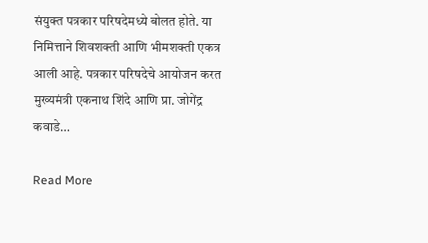संयुक्त पत्रकार परिषदेमध्ये बोलत होते. या निमित्ताने शिवशक्ती आणि भीमशक्ती एकत्र आली आहे. पत्रकार परिषदेचे आयोजन करत मुख्यमंत्री एकनाथ शिंदे आणि प्रा. जोगेंद्र कवाडे…

Read More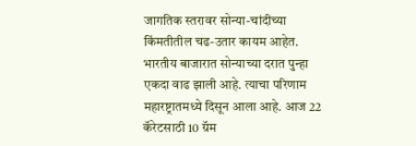जागतिक स्तरावर सोन्या-चांदीच्या किंमतीतील चढ-उतार कायम आहेत. भारतीय बाजारात सोन्याच्या दरात पुन्हा एकदा वाढ झाली आहे. त्याचा परिणाम महारष्ट्रातमध्ये दिसून आला आहे. आज 22 कॅरेटसाठी 10 ग्रॅम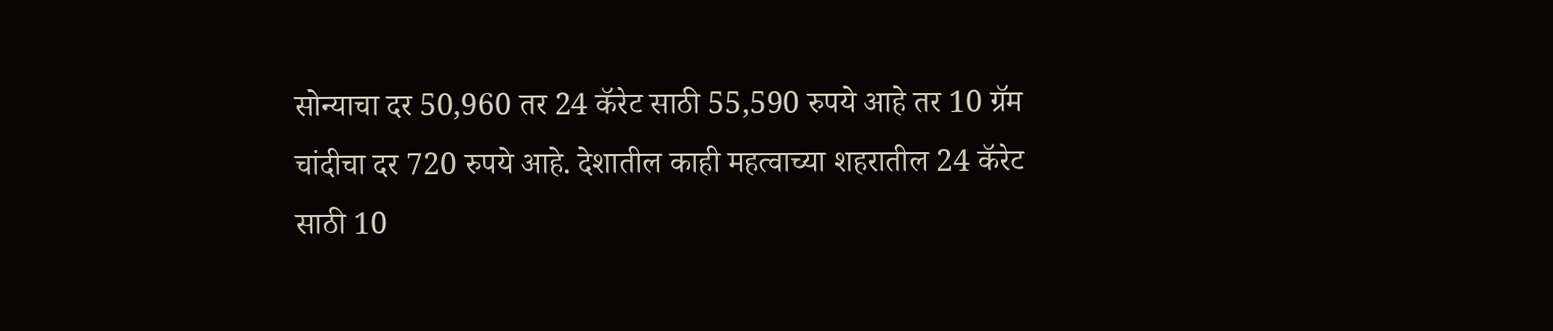सोन्याचा दर 50,960 तर 24 कॅरेट साठी 55,590 रुपये आहे तर 10 ग्रॅम चांदीचा दर 720 रुपये आहे. देशातील काही महत्वाच्या शहरातील 24 कॅरेट साठी 10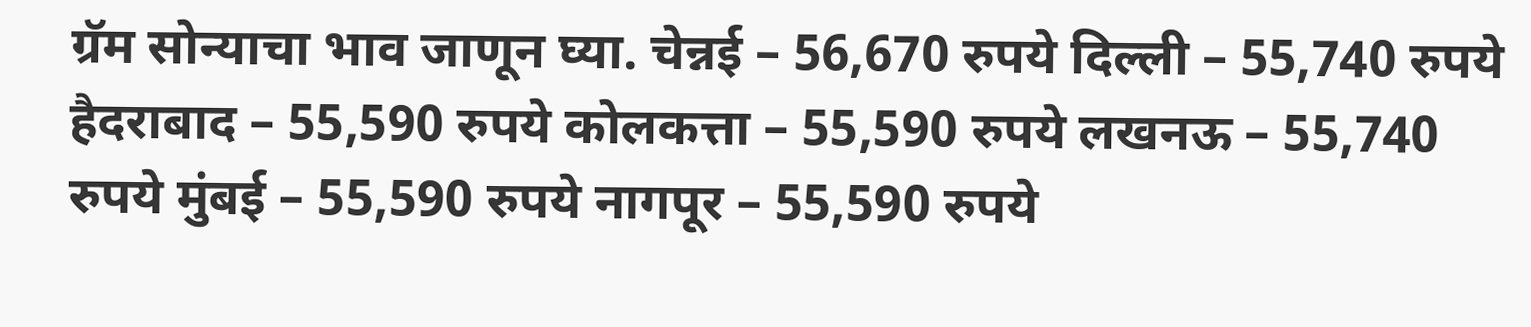ग्रॅम सोन्याचा भाव जाणून घ्या. चेन्नई – 56,670 रुपये दिल्ली – 55,740 रुपये हैदराबाद – 55,590 रुपये कोलकत्ता – 55,590 रुपये लखनऊ – 55,740 रुपये मुंबई – 55,590 रुपये नागपूर – 55,590 रुपये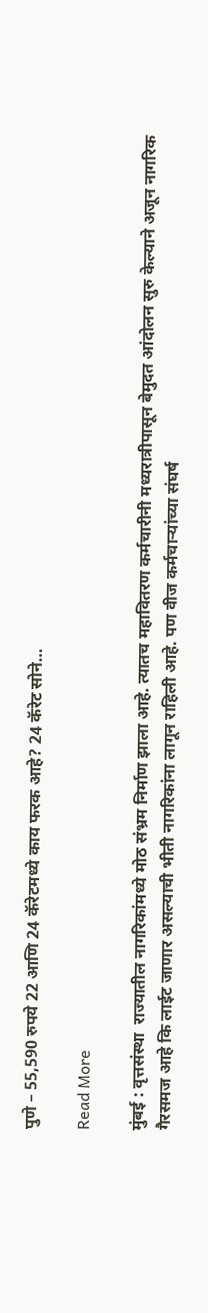पुणे – 55,590 रुपये 22 आणि 24 कॅरेटमध्ये काय फरक आहे? 24 कॅरेट सोने…

Read More

मुंबई : वृत्तसंस्था  राज्यातील नागरिकांमध्ये मोठ संभ्रम निर्माण झाला आहे. त्यातच महावितरण कर्मचारीनी मध्यरात्रीपासून बेमुदत आंदोलन सुरु केल्याने अजून नागरिक गैरसमज आहे कि लाईट जाणार असल्याची भीती नागरिकांना लागून राहिली आहे. पण वीज कर्मचाऱ्यांच्या संघर्ष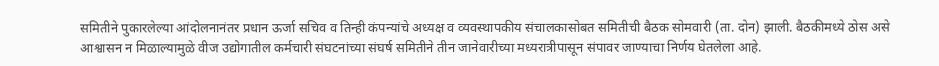समितीने पुकारलेल्या आंदोलनानंतर प्रधान ऊर्जा सचिव व तिन्ही कंपन्यांचे अध्यक्ष व व्यवस्थापकीय संचालकासोबत समितीची बैठक सोमवारी (ता. दोन) झाली. बैठकीमध्ये ठोस असे आश्वासन न मिळाल्यामुळे वीज उद्योगातील कर्मचारी संघटनांच्या संघर्ष समितीने तीन जानेवारीच्या मध्यरात्रीपासून संपावर जाण्याचा निर्णय घेतलेला आहे.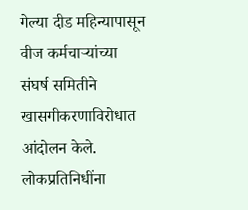गेल्या दीड महिन्यापासून वीज कर्मचाऱ्यांच्या संघर्ष समितीने खासगीकरणाविरोधात आंदोलन केले. लोकप्रतिनिधींना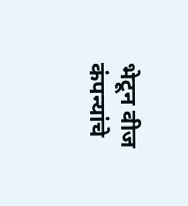भेटून वीज कंपन्यांचे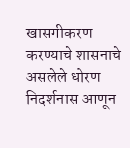खासगीकरण करण्याचे शासनाचे असलेले धोरण निदर्शनास आणून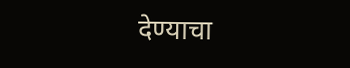देण्याचा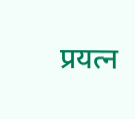प्रयत्न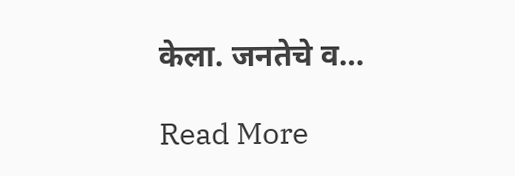केला. जनतेचे व…

Read More